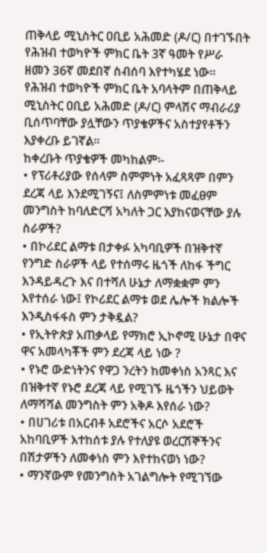ጠቅላይ ሚኒስትር ዐቢይ አሕመድ (ዶ/ር) በተገኙበት የሕዝብ ተወካዮች ምክር ቤት 3ኛ ዓመት የሥራ ዘመን 36ኛ መደበኛ ስብሰባ እየተካሄደ ነው፡፡
የሕዝብ ተወካዮች ምክር ቤት አባላትም በጠቅላይ ሚኒስትር ዐቢይ አሕመድ (ዶ/ር) ምላሽና ማብራሪያ ቢሰጥባቸው ያሏቸውን ጥያቄዎችና አስተያየቶችን እያቀረቡ ይገኛል፡፡
ከቀረቡት ጥያቄዎች መካከልም፡-
• የፕሪቶሪያው የሰላም ስምምነት አፈጻጻም በምን ደረጃ ላይ እንደሚገኝና፤ ለስምምነቱ መፈፀም መንግስት ከባለድርሻ አካለት ጋር እያከናወናቸው ያሉ ስራዎች?
• በኮሪደር ልማቱ በታቀፉ አካባቢዎች በዝቅተኛ የንግድ ስራዎች ላይ የተሰማሩ ዜጎች ለከፋ ችግር እንዳይዳረጉ እና በተሻለ ሁኔታ ለማቋቋም ምን እየተሰራ ነው፤ የኮሪደር ልማቱ ወደ ሌሎች ክልሎች እንዲስፋፋስ ምን ታቅዷል?
• የኢትዮጵያ አጠቃላይ የማክሮ ኢኮኖሚ ሁኔታ በዋና ዋና አመላካቾች ምን ደረጃ ላይ ነው ?
• የኑሮ ውድነትንና የዋጋ ንረትን ከመቀነስ አንጻር እና በዝቅተኛ የኑሮ ደረጃ ላይ የሚገኙ ዜጎችን ህይወት ለማሻሻል መንግስት ምን አቅዶ እየሰራ ነው?
• በሀገሪቱ በአርብቶ አደሮችና አርሶ አደሮች አከባቢዎች እተከሰቱ ያሉ የተለያዩ ወረርሽኞችንና በሽታዎችን ለመቀነስ ምን እየተከናወነ ነው?
• ማንኛውም የመንግስት አገልግሎት የሚገኘው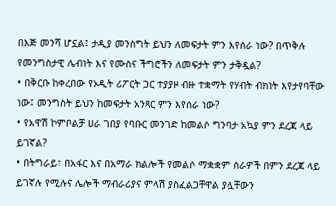በእጅ መንሻ ሆኗል፤ ታዲያ መንስግት ይህን ለመፍታት ምን እየሰራ ነው? በጥቅሉ የመንግስታዊ ሌብነት እና የሙስና ችግሮችን ለመፍታት ምን ታቅዷል?
• በቅርቡ ከቀረበው የኦዲት ሪፖርት ጋር ተያያዞ ብዙ ተቋማት የሃብት ብክነት እየታየባቸው ነው፤ መንግስት ይህን ከመፍታት አንጻር ምን እየሰራ ነው?
• የአዋሽ ኮምቦልቻ ሀራ ገበያ የባቡር መንገድ ከመልሶ ግንባታ አኳያ ምን ደረጃ ላይ ይገኛል?
• በትግራይ፣ በአፋር እና በአማራ ክልሎች የመልሶ ማቋቋም ስራዎች በምን ደረጃ ላይ ይገኛሉ የሚሉና ሌሎች ማብራሪያና ምላሽ ያስፈልጋቸዋል ያሏቸውን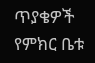ጥያቄዎች የምክር ቤቱ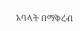አባላት በማቅረብ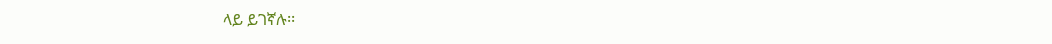ላይ ይገኛሉ፡፡